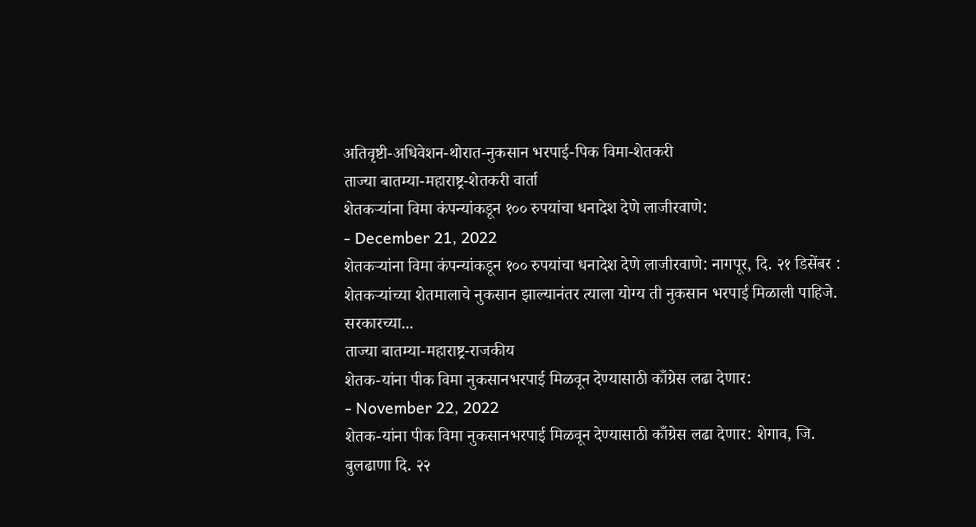अतिवृष्टी-अधिवेशन-थोरात-नुकसान भरपाई-पिक विमा-शेतकरी
ताज्या बातम्या-महाराष्ट्र-शेतकरी वार्ता
शेतकऱ्यांना विमा कंपन्यांकडून १०० रुपयांचा धनादेश देणे लाजीरवाणे:
- December 21, 2022
शेतकऱ्यांना विमा कंपन्यांकडून १०० रुपयांचा धनादेश देणे लाजीरवाणे: नागपूर, दि. २१ डिसेंबर : शेतकऱ्यांच्या शेतमालाचे नुकसान झाल्यानंतर त्याला योग्य ती नुकसान भरपाई मिळाली पाहिजे. सरकारच्या...
ताज्या बातम्या-महाराष्ट्र-राजकीय
शेतक-यांना पीक विमा नुकसानभरपाई मिळवून देण्यासाठी काँग्रेस लढा देणार:
- November 22, 2022
शेतक-यांना पीक विमा नुकसानभरपाई मिळवून देण्यासाठी काँग्रेस लढा देणार: शेगाव, जि. बुलढाणा दि. २२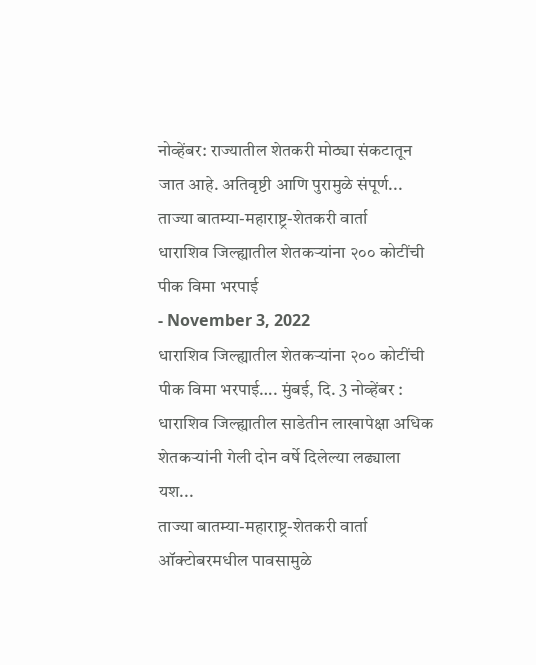नोव्हेंबर: राज्यातील शेतकरी मोठ्या संकटातून जात आहे. अतिवृष्टी आणि पुरामुळे संपूर्ण...
ताज्या बातम्या-महाराष्ट्र-शेतकरी वार्ता
धाराशिव जिल्ह्यातील शेतकऱ्यांना २०० कोटींची पीक विमा भरपाई
- November 3, 2022
धाराशिव जिल्ह्यातील शेतकऱ्यांना २०० कोटींची पीक विमा भरपाई…. मुंबई, दि. 3 नोव्हेंबर : धाराशिव जिल्ह्यातील साडेतीन लाखापेक्षा अधिक शेतकऱ्यांनी गेली दोन वर्षे दिलेल्या लढ्याला यश...
ताज्या बातम्या-महाराष्ट्र-शेतकरी वार्ता
ऑक्टोबरमधील पावसामुळे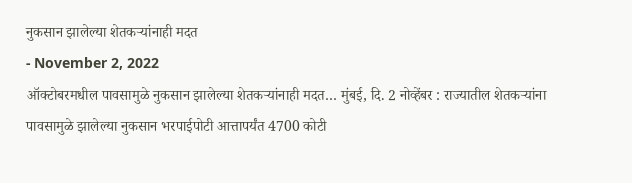नुकसान झालेल्या शेतकऱ्यांनाही मदत
- November 2, 2022
ऑक्टोबरमधील पावसामुळे नुकसान झालेल्या शेतकऱ्यांनाही मदत… मुंबई, दि. 2 नोव्हेंबर : राज्यातील शेतकऱ्यांना पावसामुळे झालेल्या नुकसान भरपाईपोटी आत्तापर्यंत 4700 कोटी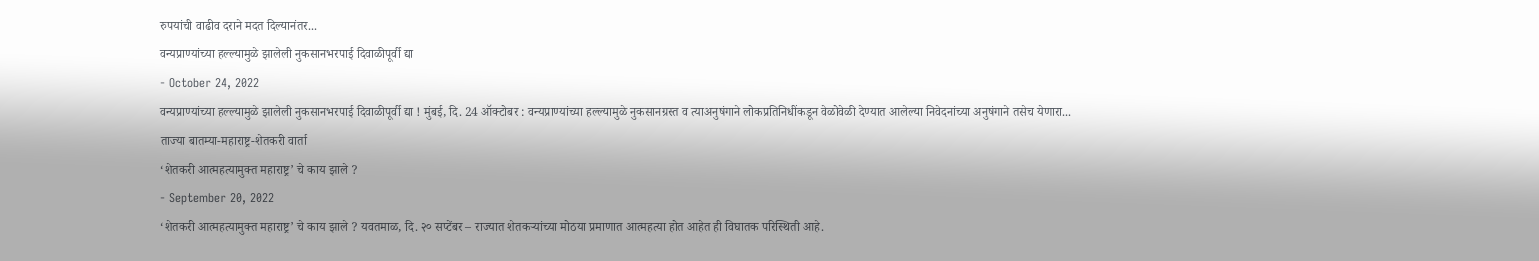रुपयांची वाढीव दराने मदत दिल्यानंतर...
वन्यप्राण्यांच्या हल्ल्यामुळे झालेली नुकसानभरपाई दिवाळीपूर्वी द्या
- October 24, 2022
वन्यप्राण्यांच्या हल्ल्यामुळे झालेली नुकसानभरपाई दिवाळीपूर्वी द्या ! मुंबई, दि. 24 ऑक्टोबर : वन्यप्राण्यांच्या हल्ल्यामुळे नुकसानग्रस्त व त्याअनुषंगाने लोकप्रतिनिधींकडून वेळोवेळी देण्यात आलेल्या निवेदनांच्या अनुषंगाने तसेच येणारा...
ताज्या बातम्या-महाराष्ट्र-शेतकरी वार्ता
‘शेतकरी आत्महत्यामुक्त महाराष्ट्र’ चे काय झाले ?
- September 20, 2022
‘शेतकरी आत्महत्यामुक्त महाराष्ट्र’ चे काय झाले ? यवतमाळ, दि. २० सप्टेंबर – राज्यात शेतकऱ्यांच्या मोठया प्रमाणात आत्महत्या होत आहेत ही विघातक परिस्थिती आहे.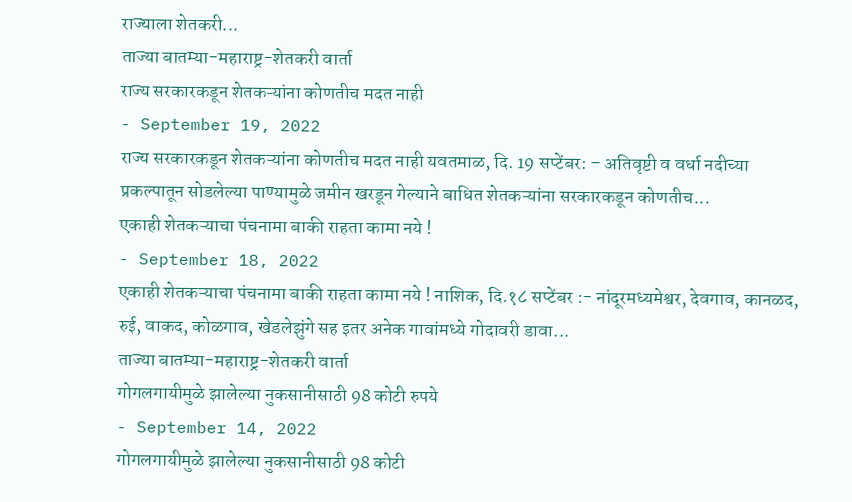राज्याला शेतकरी...
ताज्या बातम्या-महाराष्ट्र-शेतकरी वार्ता
राज्य सरकारकडून शेतकऱ्यांना कोणतीच मदत नाही
- September 19, 2022
राज्य सरकारकडून शेतकऱ्यांना कोणतीच मदत नाही यवतमाळ, दि. 19 सप्टेंबर: – अतिवृष्टी व वर्धा नदीच्या प्रकल्पातून सोडलेल्या पाण्यामुळे जमीन खरडून गेल्याने बाधित शेतकऱ्यांना सरकारकडून कोणतीच...
एकाही शेतकऱ्याचा पंचनामा बाकी राहता कामा नये !
- September 18, 2022
एकाही शेतकऱ्याचा पंचनामा बाकी राहता कामा नये ! नाशिक, दि.१८ सप्टेंबर :- नांदूरमध्यमेश्वर, देवगाव, कानळद, रुई, वाकद, कोळगाव, खेडलेझुंगे सह इतर अनेक गावांमध्ये गोदावरी डावा...
ताज्या बातम्या-महाराष्ट्र-शेतकरी वार्ता
गोगलगायीमुळे झालेल्या नुकसानीसाठी 98 कोटी रुपये
- September 14, 2022
गोगलगायीमुळे झालेल्या नुकसानीसाठी 98 कोटी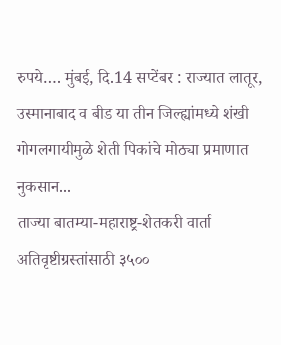रुपये…. मुंबई, दि.14 सप्टेंबर : राज्यात लातूर, उस्मानाबाद व बीड या तीन जिल्ह्यांमध्ये शंखी गोगलगायीमुळे शेती पिकांचे मोठ्या प्रमाणात नुकसान...
ताज्या बातम्या-महाराष्ट्र-शेतकरी वार्ता
अतिवृष्टीग्रस्तांसाठी ३५००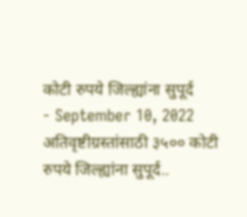कोटी रुपये जिल्ह्यांना सुपूर्द
- September 10, 2022
अतिवृष्टीग्रस्तांसाठी ३५०० कोटी रुपये जिल्ह्यांना सुपूर्द..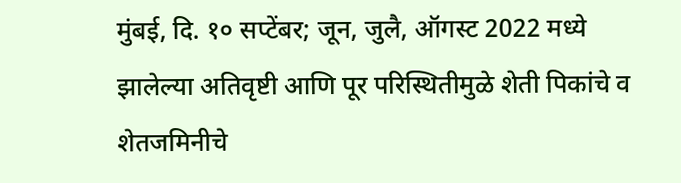मुंबई, दि. १० सप्टेंबर; जून, जुलै, ऑगस्ट 2022 मध्ये झालेल्या अतिवृष्टी आणि पूर परिस्थितीमुळे शेती पिकांचे व शेतजमिनीचे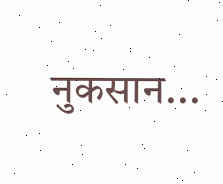नुकसान...